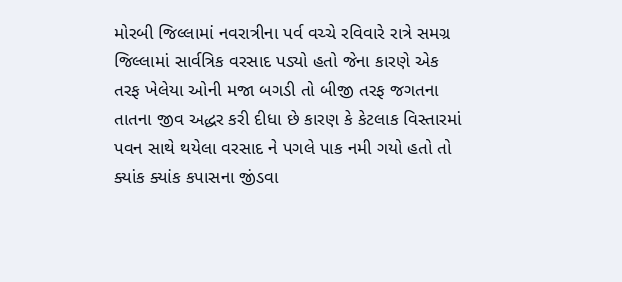મોરબી જિલ્લામાં નવરાત્રીના પર્વ વચ્ચે રવિવારે રાત્રે સમગ્ર જિલ્લામાં સાર્વત્રિક વરસાદ પડ્યો હતો જેના કારણે એક તરફ ખેલેયા ઓની મજા બગડી તો બીજી તરફ જગતના તાતના જીવ અદ્ધર કરી દીધા છે કારણ કે કેટલાક વિસ્તારમાં પવન સાથે થયેલા વરસાદ ને પગલે પાક નમી ગયો હતો તો ક્યાંક ક્યાંક કપાસના જીંડવા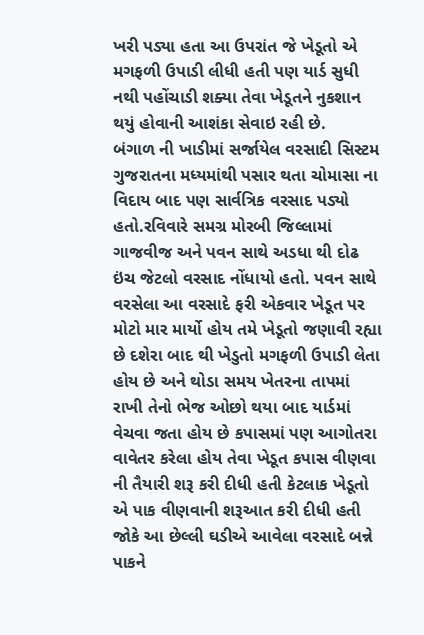ખરી પડ્યા હતા આ ઉપરાંત જે ખેડૂતો એ મગફળી ઉપાડી લીધી હતી પણ યાર્ડ સુધી નથી પહોંચાડી શક્યા તેવા ખેડૂતને નુકશાન થયું હોવાની આશંકા સેવાઇ રહી છે.
બંગાળ ની ખાડીમાં સર્જાયેલ વરસાદી સિસ્ટમ ગુજરાતના મધ્યમાંથી પસાર થતા ચોમાસા ના વિદાય બાદ પણ સાર્વત્રિક વરસાદ પડ્યો હતો.રવિવારે સમગ્ર મોરબી જિલ્લામાં ગાજવીજ અને પવન સાથે અડધા થી દોઢ ઇંચ જેટલો વરસાદ નોંધાયો હતો. પવન સાથે વરસેલા આ વરસાદે ફરી એકવાર ખેડૂત પર મોટો માર માર્યો હોય તમે ખેડૂતો જણાવી રહ્યા છે દશેરા બાદ થી ખેડુતો મગફળી ઉપાડી લેતા હોય છે અને થોડા સમય ખેતરના તાપમાં રાખી તેનો ભેજ ઓછો થયા બાદ યાર્ડમાં વેચવા જતા હોય છે કપાસમાં પણ આગોતરા વાવેતર કરેલા હોય તેવા ખેડૂત કપાસ વીણવા ની તૈયારી શરૂ કરી દીધી હતી કેટલાક ખેડૂતો એ પાક વીણવાની શરૂઆત કરી દીધી હતી જોકે આ છેલ્લી ઘડીએ આવેલા વરસાદે બન્ને પાકને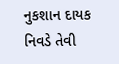નુકશાન દાયક નિવડે તેવી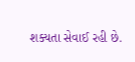શક્યતા સેવાઈ રહી છે.